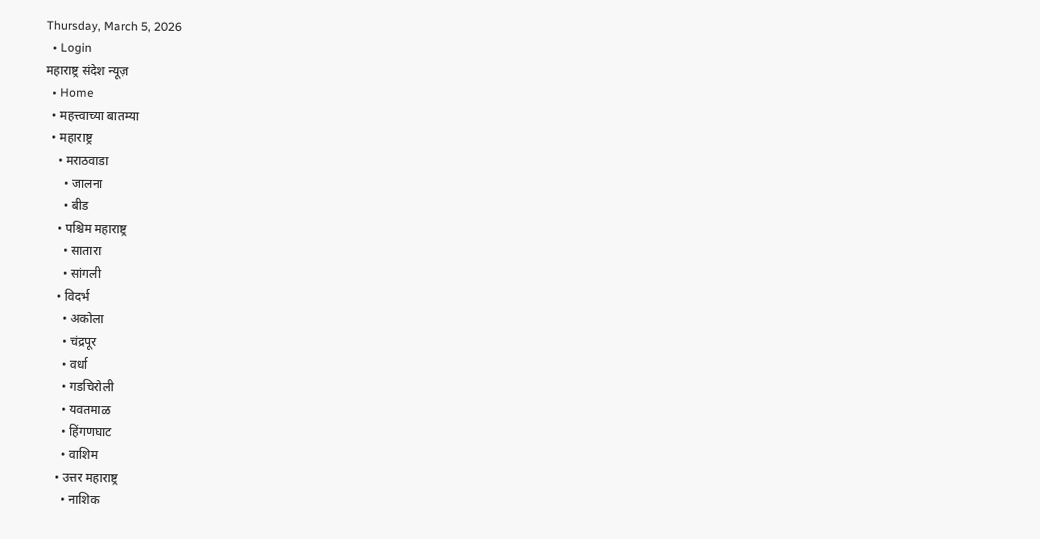Thursday, March 5, 2026
  • Login
महाराष्ट्र संदेश न्यूज़
  • Home
  • महत्त्वाच्या बातम्या
  • महाराष्ट्र
    • मराठवाडा
      • जालना
      • बीड
    • पश्चिम महाराष्ट्र
      • सातारा
      • सांगली
    • विदर्भ
      • अकोला
      • चंद्रपूर
      • वर्धा
      • गडचिरोली
      • यवतमाळ
      • हिंगणघाट
      • वाशिम
    • उत्तर महाराष्ट्र
      • नाशिक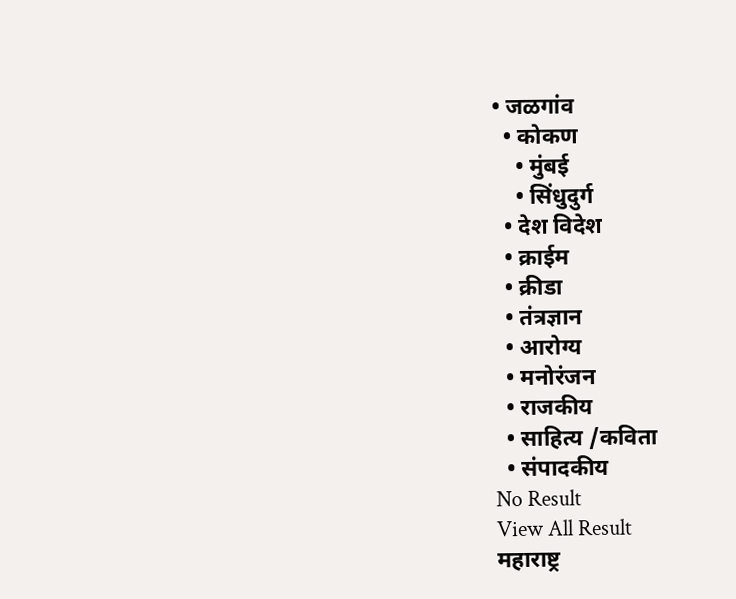• जळगांव
  • कोकण
    • मुंबई
    • सिंधुदुर्ग
  • देश विदेश
  • क्राईम
  • क्रीडा
  • तंत्रज्ञान
  • आरोग्य
  • मनोरंजन
  • राजकीय
  • साहित्य /कविता
  • संपादकीय
No Result
View All Result
महाराष्ट्र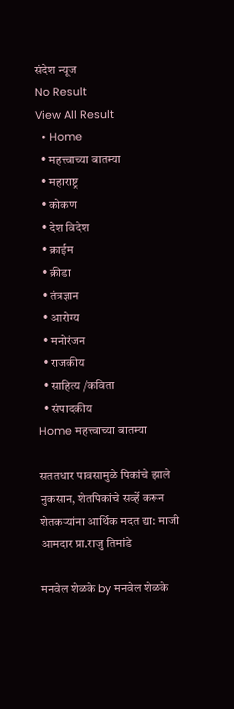संदेश न्यूज
No Result
View All Result
  • Home
  • महत्त्वाच्या बातम्या
  • महाराष्ट्र
  • कोकण
  • देश विदेश
  • क्राईम
  • क्रीडा
  • तंत्रज्ञान
  • आरोग्य
  • मनोरंजन
  • राजकीय
  • साहित्य /कविता
  • संपादकीय
Home महत्त्वाच्या बातम्या

सततधार पावसामुळे पिकांचे झाले नुकसान, शेतपिकांचे सर्व्हे करून शेतकऱ्यांना आर्थिक मदत द्या: माजी आमदार प्रा.राजु तिमांडे

मनवेल शेळके by मनवेल शेळके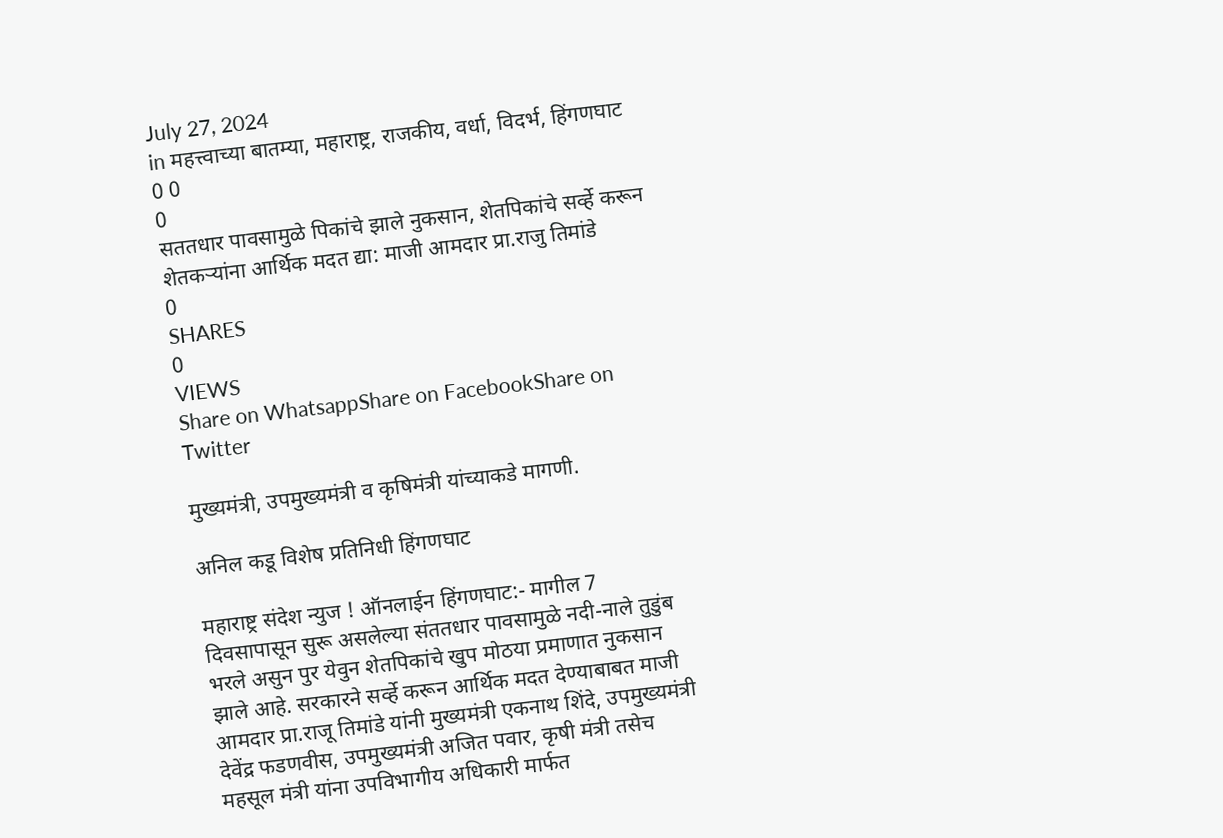July 27, 2024
in महत्त्वाच्या बातम्या, महाराष्ट्र, राजकीय, वर्धा, विदर्भ, हिंगणघाट
0 0
0
सततधार पावसामुळे पिकांचे झाले नुकसान, शेतपिकांचे सर्व्हे करून शेतकऱ्यांना आर्थिक मदत द्या: माजी आमदार प्रा.राजु तिमांडे
0
SHARES
0
VIEWS
Share on WhatsappShare on FacebookShare on Twitter

मुख्यमंत्री, उपमुख्यमंत्री व कृषिमंत्री यांच्याकडे मागणी.

अनिल कडू विशेष प्रतिनिधी हिंगणघाट

महाराष्ट्र संदेश न्युज ! ऑनलाईन हिंगणघाट:- मागील 7 दिवसापासून सुरू असलेल्या संततधार पावसामुळे नदी-नाले तुडुंब भरले असुन पुर येवुन शेतपिकांचे खुप मोठया प्रमाणात नुकसान झाले आहे. सरकारने सर्व्हे करून आर्थिक मदत देण्याबाबत माजी आमदार प्रा.राजू तिमांडे यांनी मुख्यमंत्री एकनाथ शिंदे, उपमुख्यमंत्री देवेंद्र फडणवीस, उपमुख्यमंत्री अजित पवार, कृषी मंत्री तसेच महसूल मंत्री यांना उपविभागीय अधिकारी मार्फत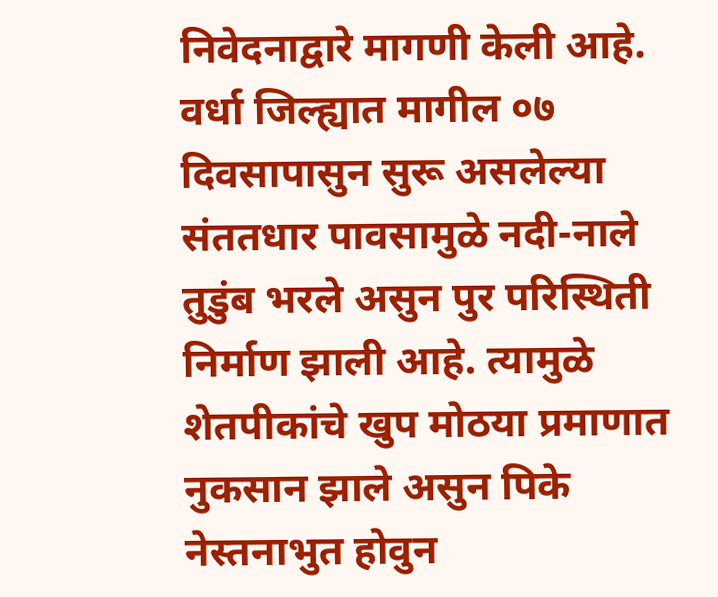निवेदनाद्वारे मागणी केली आहे.
वर्धा जिल्ह्यात मागील ०७ दिवसापासुन सुरू असलेल्या संततधार पावसामुळे नदी-नाले तुडुंब भरले असुन पुर परिस्थिती निर्माण झाली आहे. त्यामुळे शेतपीकांचे खुप मोठया प्रमाणात नुकसान झाले असुन पिके नेस्तनाभुत होवुन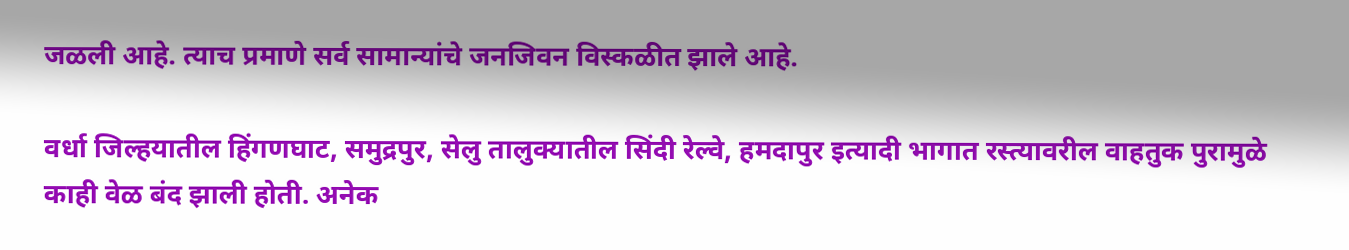जळली आहे. त्याच प्रमाणे सर्व सामान्यांचे जनजिवन विस्कळीत झाले आहे.

वर्धा जिल्हयातील हिंगणघाट, समुद्रपुर, सेलु तालुक्यातील सिंदी रेल्वे, हमदापुर इत्यादी भागात रस्त्यावरील वाहतुक पुरामुळे काही वेळ बंद झाली होती. अनेक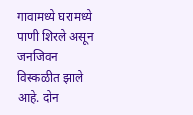गावामध्ये घरामध्ये पाणी शिरले असून जनजिवन विस्कळीत झाले आहे. दोन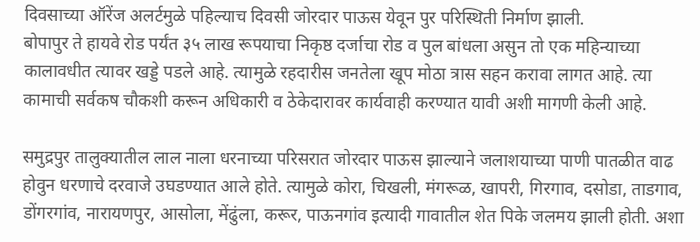दिवसाच्या ऑरेंज अलर्टमुळे पहिल्याच दिवसी जोरदार पाऊस येवून पुर परिस्थिती निर्माण झाली.
बोपापुर ते हायवे रोड पर्यंत ३५ लाख रूपयाचा निकृष्ठ दर्जाचा रोड व पुल बांधला असुन तो एक महिन्याच्या कालावधीत त्यावर खड्डे पडले आहे. त्यामुळे रहदारीस जनतेला खूप मोठा त्रास सहन करावा लागत आहे. त्या कामाची सर्वकष चौकशी करून अधिकारी व ठेकेदारावर कार्यवाही करण्यात यावी अशी मागणी केली आहे.

समुद्रपुर तालुक्यातील लाल नाला धरनाच्या परिसरात जोरदार पाऊस झाल्याने जलाशयाच्या पाणी पातळीत वाढ होवुन धरणाचे दरवाजे उघडण्यात आले होते. त्यामुळे कोरा, चिखली, मंगरूळ, खापरी, गिरगाव, दसोडा, ताडगाव, डोंगरगांव, नारायणपुर, आसोला, मेंढुंला, करूर, पाऊनगांव इत्यादी गावातील शेत पिके जलमय झाली होती. अशा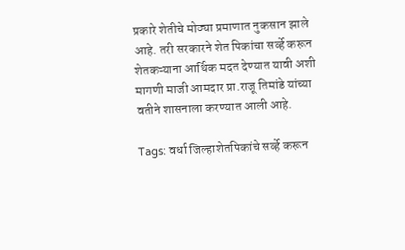प्रकारे शेतीचे मोठ्या प्रमाणात नुकसान झाले आहे. तरी सरकारने शेत पिकांचा सर्व्हे करून शेतकऱ्याना आर्थिक मदत देण्यात यावी अशी मागणी माजी आमदार प्रा.राजू तिमांडे यांच्या वतीने शासनाला करण्यात आली आहे.

Tags: वर्धा जिल्हाशेतपिकांचे सर्व्हे करून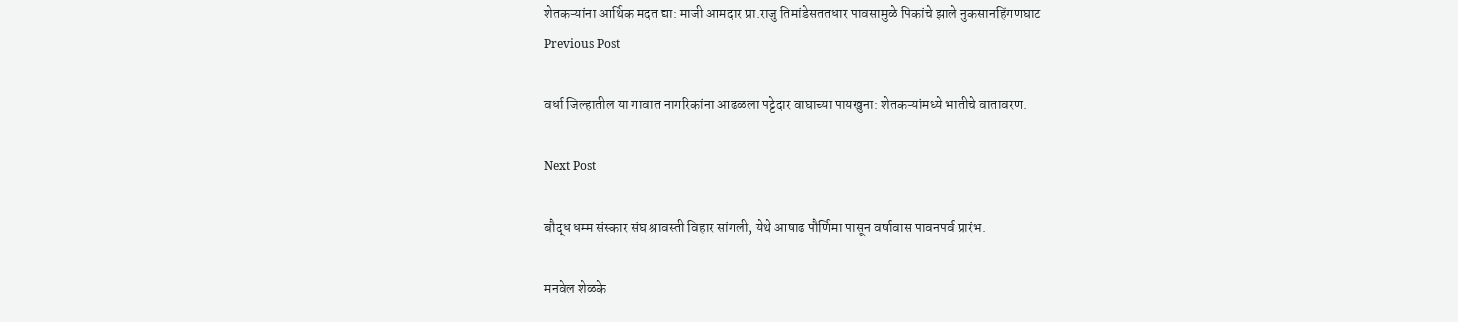शेतकऱ्यांना आर्थिक मदत द्या: माजी आमदार प्रा.राजु तिमांडेसततधार पावसामुळे पिकांचे झाले नुकसानहिंगणघाट
Previous Post

वर्धा जिल्हातील या गावात नागरिकांना आढळला पट्टेदार वाघाच्या पायखुना: शेतकऱ्यांमध्ये भातीचे वातावरण.

Next Post

बौद्ध धम्म संस्कार संघ श्रावस्ती विहार सांगली, येथे आषाढ पौर्णिमा पासून वर्षावास पावनपर्व प्रारंभ.

मनवेल शेळके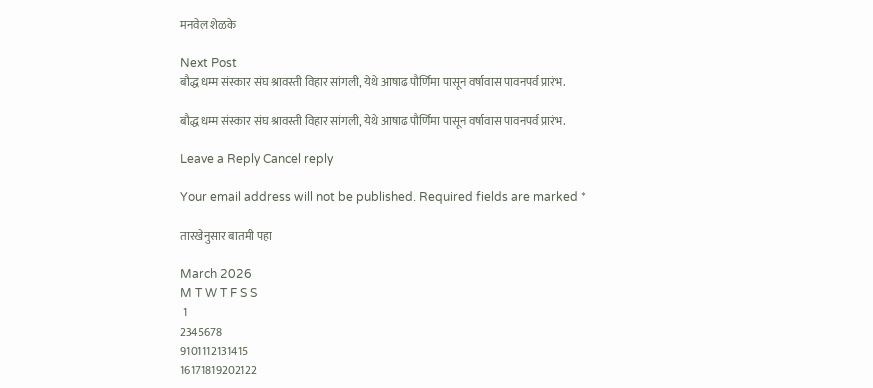मनवेल शेळके

Next Post
बौद्ध धम्म संस्कार संघ श्रावस्ती विहार सांगली, येथे आषाढ पौर्णिमा पासून वर्षावास पावनपर्व प्रारंभ.

बौद्ध धम्म संस्कार संघ श्रावस्ती विहार सांगली, येथे आषाढ पौर्णिमा पासून वर्षावास पावनपर्व प्रारंभ.

Leave a Reply Cancel reply

Your email address will not be published. Required fields are marked *

तारखेनुसार बातमी पहा

March 2026
M T W T F S S
 1
2345678
9101112131415
16171819202122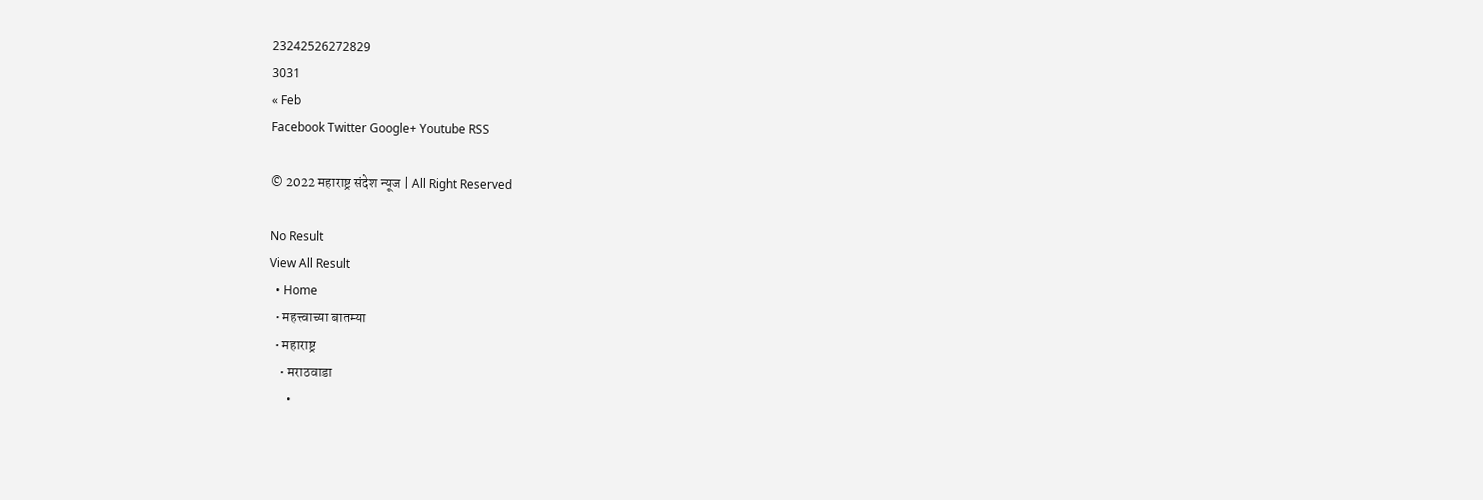23242526272829
3031
« Feb
Facebook Twitter Google+ Youtube RSS

© 2022 महाराष्ट्र संदेश न्यूज | All Right Reserved

No Result
View All Result
  • Home
  • महत्त्वाच्या बातम्या
  • महाराष्ट्र
    • मराठवाडा
      •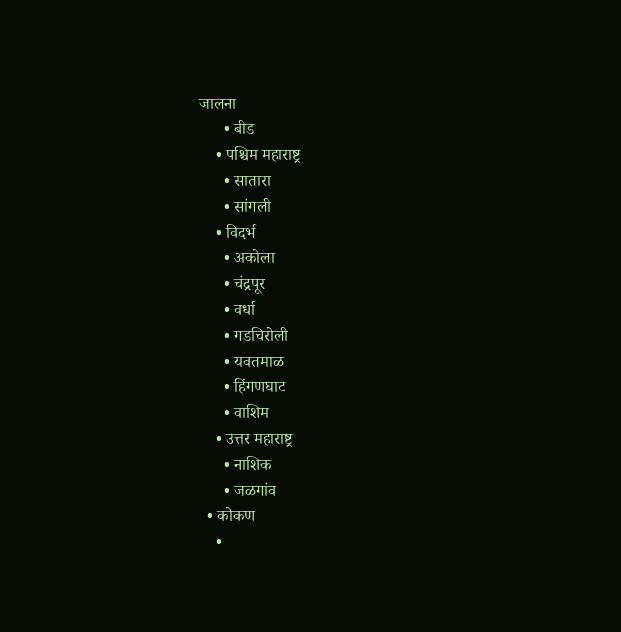जालना
      • बीड
    • पश्चिम महाराष्ट्र
      • सातारा
      • सांगली
    • विदर्भ
      • अकोला
      • चंद्रपूर
      • वर्धा
      • गडचिरोली
      • यवतमाळ
      • हिंगणघाट
      • वाशिम
    • उत्तर महाराष्ट्र
      • नाशिक
      • जळगांव
  • कोकण
    •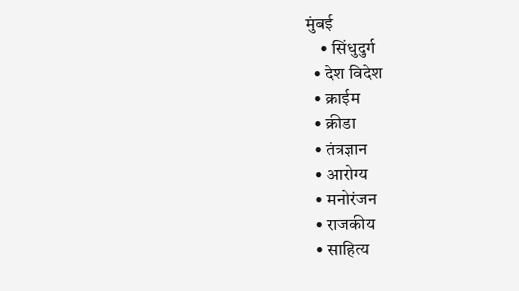मुंबई
    • सिंधुदुर्ग
  • देश विदेश
  • क्राईम
  • क्रीडा
  • तंत्रज्ञान
  • आरोग्य
  • मनोरंजन
  • राजकीय
  • साहित्य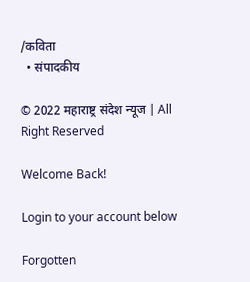/कविता
  • संपादकीय

© 2022 महाराष्ट्र संदेश न्यूज | All Right Reserved

Welcome Back!

Login to your account below

Forgotten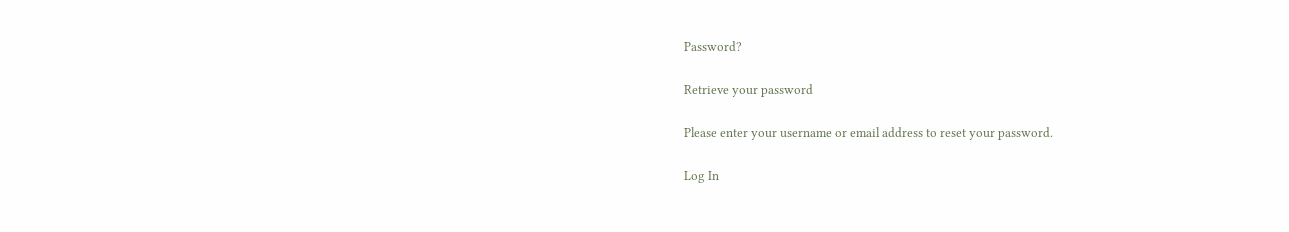Password?

Retrieve your password

Please enter your username or email address to reset your password.

Log In